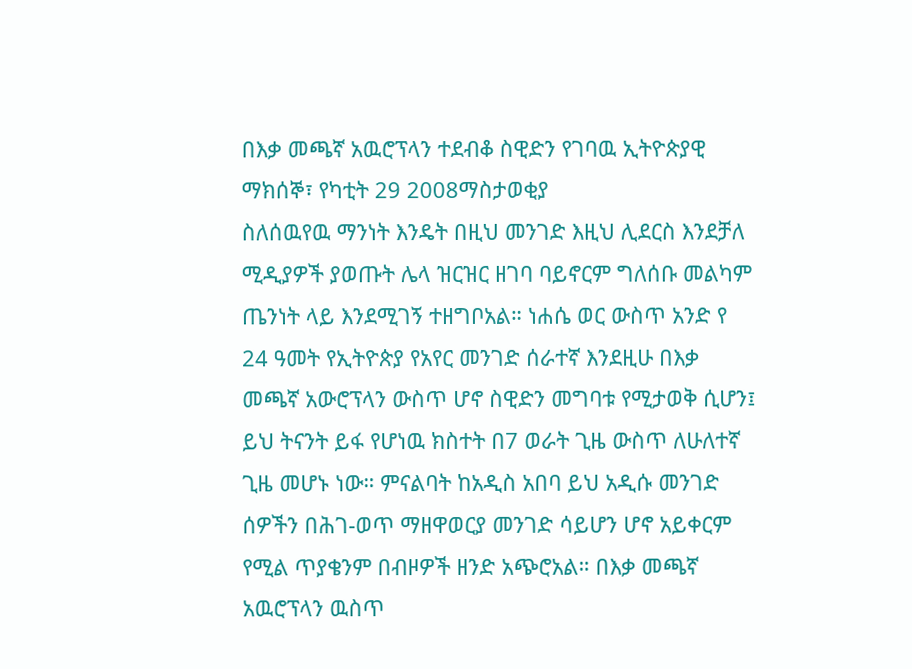በእቃ መጫኛ አዉሮፕላን ተደብቆ ስዊድን የገባዉ ኢትዮጵያዊ
ማክሰኞ፣ የካቲት 29 2008ማስታወቂያ
ስለሰዉየዉ ማንነት እንዴት በዚህ መንገድ እዚህ ሊደርስ እንደቻለ ሚዲያዎች ያወጡት ሌላ ዝርዝር ዘገባ ባይኖርም ግለሰቡ መልካም ጤንነት ላይ እንደሚገኝ ተዘግቦአል። ነሐሴ ወር ውስጥ አንድ የ 24 ዓመት የኢትዮጵያ የአየር መንገድ ሰራተኛ እንደዚሁ በእቃ መጫኛ አውሮፕላን ውስጥ ሆኖ ስዊድን መግባቱ የሚታወቅ ሲሆን፤ ይህ ትናንት ይፋ የሆነዉ ክስተት በ7 ወራት ጊዜ ውስጥ ለሁለተኛ ጊዜ መሆኑ ነው። ምናልባት ከአዲስ አበባ ይህ አዲሱ መንገድ ሰዎችን በሕገ-ወጥ ማዘዋወርያ መንገድ ሳይሆን ሆኖ አይቀርም የሚል ጥያቄንም በብዞዎች ዘንድ አጭሮአል። በእቃ መጫኛ አዉሮፕላን ዉስጥ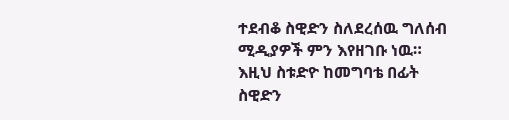ተደብቆ ስዊድን ስለደረሰዉ ግለሰብ ሚዲያዎች ምን እየዘገቡ ነዉ። እዚህ ስቱድዮ ከመግባቴ በፊት ስዊድን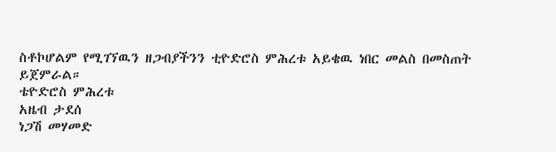ስቶኮሆልም የሚገኘዉን ዘጋብያችንን ቲዮድሮስ ምሕረቱ አይቄዉ ነበር መልስ በመስጠት ይጀምራል።
ቴዮድሮስ ምሕረቱ
አዜብ ታደሰ
ነጋሽ መሃመድ